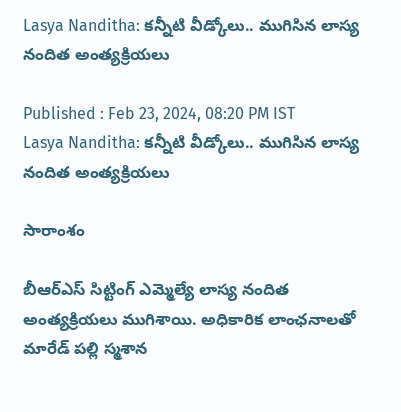Lasya Nanditha: కన్నీటి వీడ్కోలు.. ముగిసిన లాస్య నందిత అంత్యక్రియలు

Published : Feb 23, 2024, 08:20 PM IST
Lasya Nanditha: కన్నీటి వీడ్కోలు.. ముగిసిన లాస్య నందిత అంత్యక్రియలు

సారాంశం

బీఆర్ఎస్ సిట్టింగ్ ఎమ్మెల్యే లాస్య నందిత అంత్యక్రియలు ముగిశాయి. అధికారిక లాంఛనాలతో మారేడ్ పల్లి స్మశాన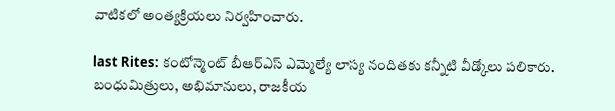వాటికలో అంత్యక్రియలు నిర్వహించారు.

last Rites: కంటోన్మెంట్ బీఆర్ఎస్ ఎమ్మెల్యే లాస్య నందితకు కన్నీటి వీడ్కోలు పలికారు. బంధుమిత్రులు, అభిమానులు, రాజకీయ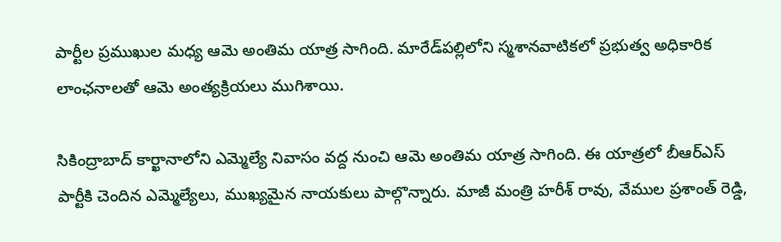పార్టీల ప్రముఖుల మధ్య ఆమె అంతిమ యాత్ర సాగింది. మారేడ్‌పల్లిలోని స్మశానవాటికలో ప్రభుత్వ అధికారిక లాంఛనాలతో ఆమె అంత్యక్రియలు ముగిశాయి.

సికింద్రాబాద్ కార్ఖానాలోని ఎమ్మెల్యే నివాసం వద్ద నుంచి ఆమె అంతిమ యాత్ర సాగింది. ఈ యాత్రలో బీఆర్ఎస్ పార్టీకి చెందిన ఎమ్మెల్యేలు, ముఖ్యమైన నాయకులు పాల్గొన్నారు. మాజీ మంత్రి హరీశ్ రావు, వేముల ప్రశాంత్ రెడ్డి,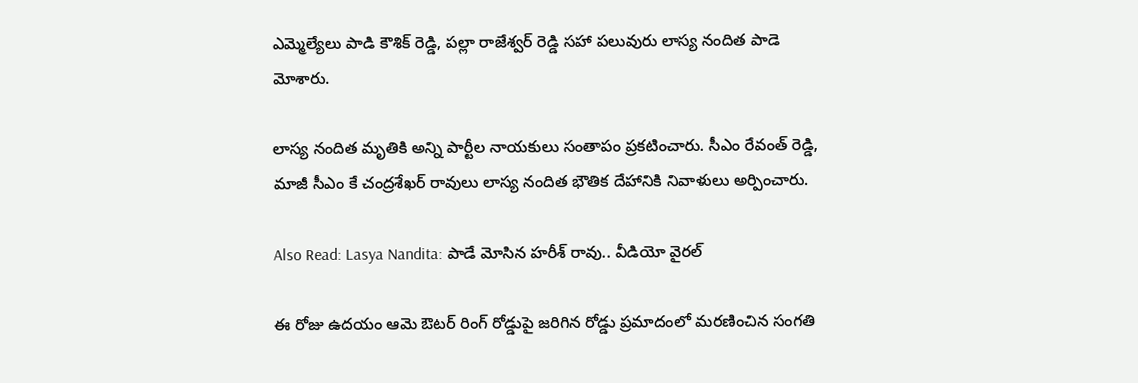ఎమ్మెల్యేలు పాడి కౌశిక్ రెడ్డి, పల్లా రాజేశ్వర్ రెడ్డి సహా పలువురు లాస్య నందిత పాడె మోశారు.

లాస్య నందిత మృతికి అన్ని పార్టీల నాయకులు సంతాపం ప్రకటించారు. సీఎం రేవంత్ రెడ్డి, మాజీ సీఎం కే చంద్రశేఖర్ రావులు లాస్య నందిత భౌతిక దేహానికి నివాళులు అర్పించారు.

Also Read: Lasya Nandita: పాడే మోసిన హరీశ్ రావు.. వీడియో వైరల్

ఈ రోజు ఉదయం ఆమె ఔటర్ రింగ్ రోడ్డుపై జరిగిన రోడ్డు ప్రమాదంలో మరణించిన సంగతి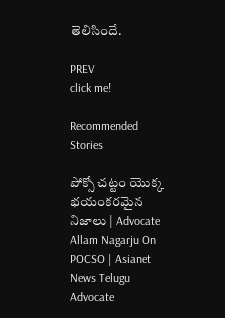తెలిసిందే.

PREV
click me!

Recommended Stories

పోక్సో చట్టం యొక్క భయంకరమైన నిజాలు | Advocate Allam Nagarju On POCSO | Asianet News Telugu
Advocate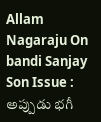Allam Nagaraju On bandi Sanjay Son Issue : అప్పుడు భగీ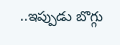..ఇప్పుడు బొగ్గు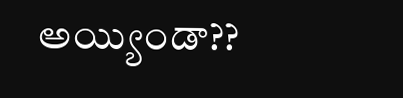అయ్యిండా??